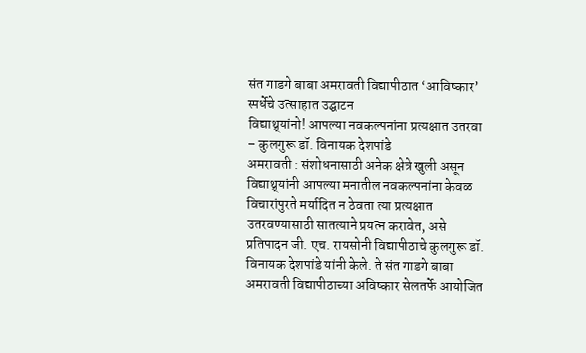संत गाडगे बाबा अमरावती विद्यापीठात ‘आविष्कार’ स्पर्धेचे उत्साहात उद्घाटन
विद्याथ्र्यांनो! आपल्या नवकल्पनांना प्रत्यक्षात उतरवा – कुलगुरू डॉ. विनायक देशपांडे
अमरावती : संशोधनासाठी अनेक क्षेत्रे खुली असून विद्याथ्र्यांनी आपल्या मनातील नवकल्पनांना केवळ विचारांपुरते मर्यादित न ठेवता त्या प्रत्यक्षात उतरवण्यासाठी सातत्याने प्रयत्न करावेत, असे प्रतिपादन जी. एच. रायसोनी विद्यापीठाचे कुलगुरू डॉ. विनायक देशपांडे यांनी केले. ते संत गाडगे बाबा अमरावती विद्यापीठाच्या अविष्कार सेलतर्फे आयोजित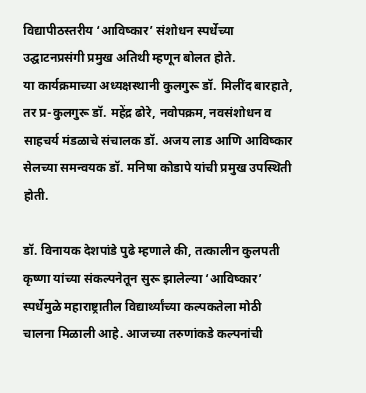विद्यापीठस्तरीय ‘आविष्कार’ संशोधन स्पर्धेच्या उद्घाटनप्रसंगी प्रमुख अतिथी म्हणून बोलत होते.
या कार्यक्रमाच्या अध्यक्षस्थानी कुलगुरू डॉ. मिलींद बारहाते, तर प्र-कुलगुरू डॉ. महेंद्र ढोरे, नवोपक्रम, नवसंशोधन व साहचर्य मंडळाचे संचालक डॉ. अजय लाड आणि आविष्कार सेलच्या समन्वयक डॉ. मनिषा कोडापे यांची प्रमुख उपस्थिती होती.

डॉ. विनायक देशपांडे पुढे म्हणाले की, तत्कालीन कुलपती कृष्णा यांच्या संकल्पनेतून सुरू झालेल्या ‘आविष्कार’ स्पर्धेमुळे महाराष्ट्रातील विद्यार्थ्यांच्या कल्पकतेला मोठी चालना मिळाली आहे. आजच्या तरुणांकडे कल्पनांची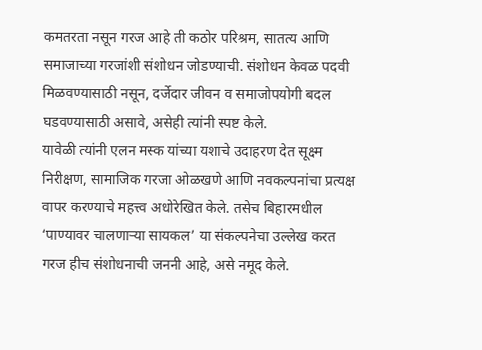कमतरता नसून गरज आहे ती कठोर परिश्रम, सातत्य आणि समाजाच्या गरजांशी संशोधन जोडण्याची. संशोधन केवळ पदवी मिळवण्यासाठी नसून, दर्जेदार जीवन व समाजोपयोगी बदल घडवण्यासाठी असावे, असेही त्यांनी स्पष्ट केले.
यावेळी त्यांनी एलन मस्क यांच्या यशाचे उदाहरण देत सूक्ष्म निरीक्षण, सामाजिक गरजा ओळखणे आणि नवकल्पनांचा प्रत्यक्ष वापर करण्याचे महत्त्व अधोरेखित केले. तसेच बिहारमधील ‘पाण्यावर चालणाऱ्या सायकल’ या संकल्पनेचा उल्लेख करत गरज हीच संशोधनाची जननी आहे, असे नमूद केले.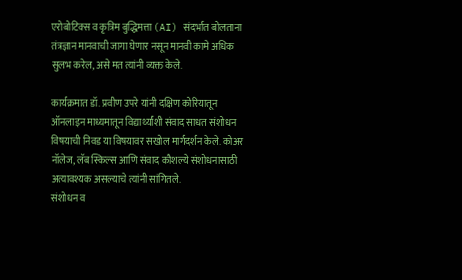एरोबोटिक्स व कृत्रिम बुद्धिमत्ता (AI) संदर्भात बोलताना तंत्रज्ञान मानवाची जागा घेणार नसून मानवी कामे अधिक सुलभ करेल, असे मत त्यांनी व्यक्त केले.

कार्यक्रमात डॉ. प्रवीण उपरे यांनी दक्षिण कोरियातून ऑनलाइन माध्यमातून विद्यार्थ्यांशी संवाद साधत संशोधन विषयाची निवड या विषयावर सखोल मार्गदर्शन केले. कोअर नॉलेज, लॅब स्किल्स आणि संवाद कौशल्ये संशोधनासाठी अत्यावश्यक असल्याचे त्यांनी सांगितले.
संशोधन व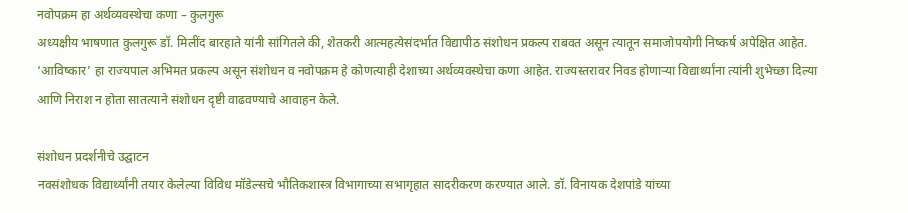नवोपक्रम हा अर्थव्यवस्थेचा कणा – कुलगुरू
अध्यक्षीय भाषणात कुलगुरू डॉ. मिलींद बारहाते यांनी सांगितले की, शेतकरी आत्महत्येसंदर्भात विद्यापीठ संशोधन प्रकल्प राबवत असून त्यातून समाजोपयोगी निष्कर्ष अपेक्षित आहेत. ‘आविष्कार’ हा राज्यपाल अभिमत प्रकल्प असून संशोधन व नवोपक्रम हे कोणत्याही देशाच्या अर्थव्यवस्थेचा कणा आहेत. राज्यस्तरावर निवड होणाऱ्या विद्यार्थ्यांना त्यांनी शुभेच्छा दिल्या आणि निराश न होता सातत्याने संशोधन दृष्टी वाढवण्याचे आवाहन केले.

संशोधन प्रदर्शनीचे उद्घाटन
नवसंशोधक विद्यार्थ्यांनी तयार केलेल्या विविध मॉडेल्सचे भौतिकशास्त्र विभागाच्या सभागृहात सादरीकरण करण्यात आले. डॉ. विनायक देशपांडे यांच्या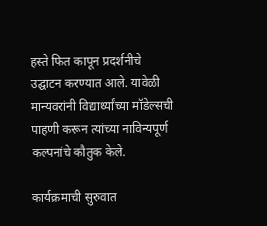हस्ते फित कापून प्रदर्शनीचे उद्घाटन करण्यात आले. यावेळी मान्यवरांनी विद्यार्थ्यांच्या मॉडेल्सची पाहणी करून त्यांच्या नाविन्यपूर्ण कल्पनांचे कौतुक केले.

कार्यक्रमाची सुरुवात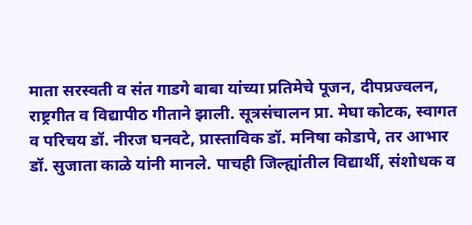माता सरस्वती व संत गाडगे बाबा यांच्या प्रतिमेचे पूजन, दीपप्रज्वलन, राष्ट्रगीत व विद्यापीठ गीताने झाली. सूत्रसंचालन प्रा. मेघा कोटक, स्वागत व परिचय डॉ. नीरज घनवटे, प्रास्ताविक डॉ. मनिषा कोडापे, तर आभार डॉ. सुजाता काळे यांनी मानले. पाचही जिल्ह्यांतील विद्यार्थी, संशोधक व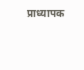प्राध्यापक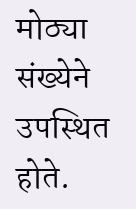मोठ्या संख्येने उपस्थित होते.